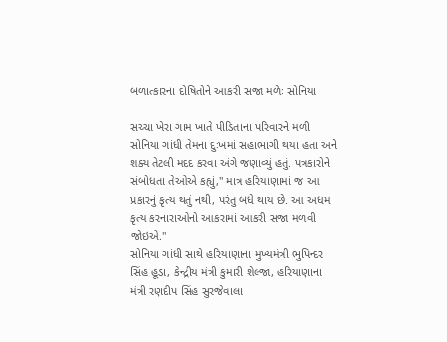બળાત્કારના દોષિતોને આકરી સજા મળેઃ સોનિયા

સચ્ચા ખેરા ગામ ખાતે પીડિતાના પરિવારને મળી સોનિયા ગાંધી તેમના દુઃખમાં સહાભાગી થયા હતા અને શક્ય તેટલી મદદ કરવા અંગે જણાવ્યું હતું. પત્રકારોને સંબોધતા તેઓએ કહ્યું," માત્ર હરિયાણામાં જ આ પ્રકારનું કૃત્ય થતું નથી, પરંતુ બધે થાય છે. આ અધમ કૃત્ય કરનારાઓનો આકરામાં આકરી સજા મળવી જોઇએ."
સોનિયા ગાંધી સાથે હરિયાણાના મુખ્યમંત્રી ભુપિન્દર સિંહ હૂડા, કેન્દ્રીય મંત્રી કુમારી શેલ્જા, હરિયાણાના મંત્રી રણદીપ સિંહ સુરજેવાલા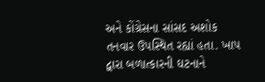અને કોંગ્રેસના સાંસદ અશોક તનવાર ઉપસ્થિત રહ્યાં હતા. ખાપ દ્વારા બળાત્કારની ઘટનાને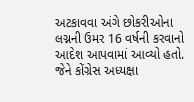અટકાવવા અંગે છોકરીઓના લગ્નની ઉમર 16 વર્ષની કરવાનો આદેશ આપવામાં આવ્યો હતો. જેને કોંગ્રેસ અધ્યક્ષા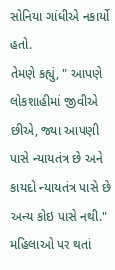સોનિયા ગાંધીએ નકાર્યો હતો.
તેમણે કહ્યું, " આપણે લોકશાહીમાં જીવીએ છીએ, જ્યા આપણી પાસે ન્યાયતંત્ર છે અને કાયદો ન્યાયતંત્ર પાસે છે અન્ય કોઇ પાસે નથી." મહિલાઓ પર થતાં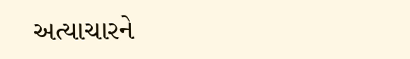અત્યાચારને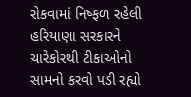રોકવામાં નિષ્ફળ રહેલી હરિયાણા સરકારને ચારેકોરથી ટીકાઓનો સામનો કરવો પડી રહ્યો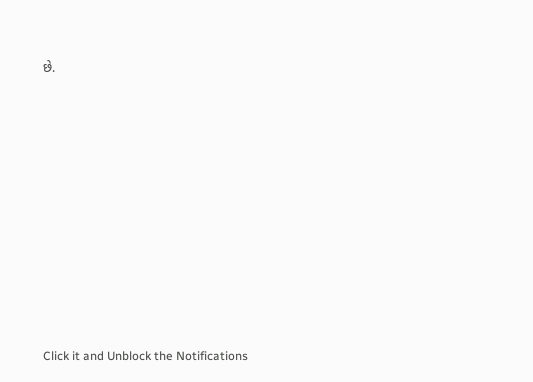છે.












Click it and Unblock the Notifications